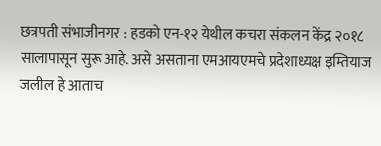छत्रपती संभाजीनगर : हडको एन-१२ येथील कचरा संकलन केंद्र २०१८ सालापासून सुरू आहे. असे असताना एमआयएमचे प्रदेशाध्यक्ष इम्तियाज जलील हे आताच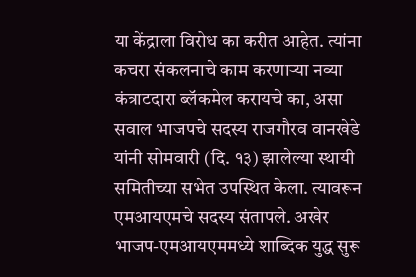या केंद्राला विरोध का करीत आहेत. त्यांना कचरा संकलनाचे काम करणाऱ्या नव्या कंत्राटदारा ब्लॅकमेल करायचे का, असा सवाल भाजपचे सदस्य राजगौरव वानखेडे यांनी सोमवारी (दि. १३) झालेल्या स्थायी समितीच्या सभेत उपस्थित केला. त्यावरून एमआयएमचे सदस्य संतापले. अखेर भाजप-एमआयएममध्ये शाब्दिक युद्ध सुरू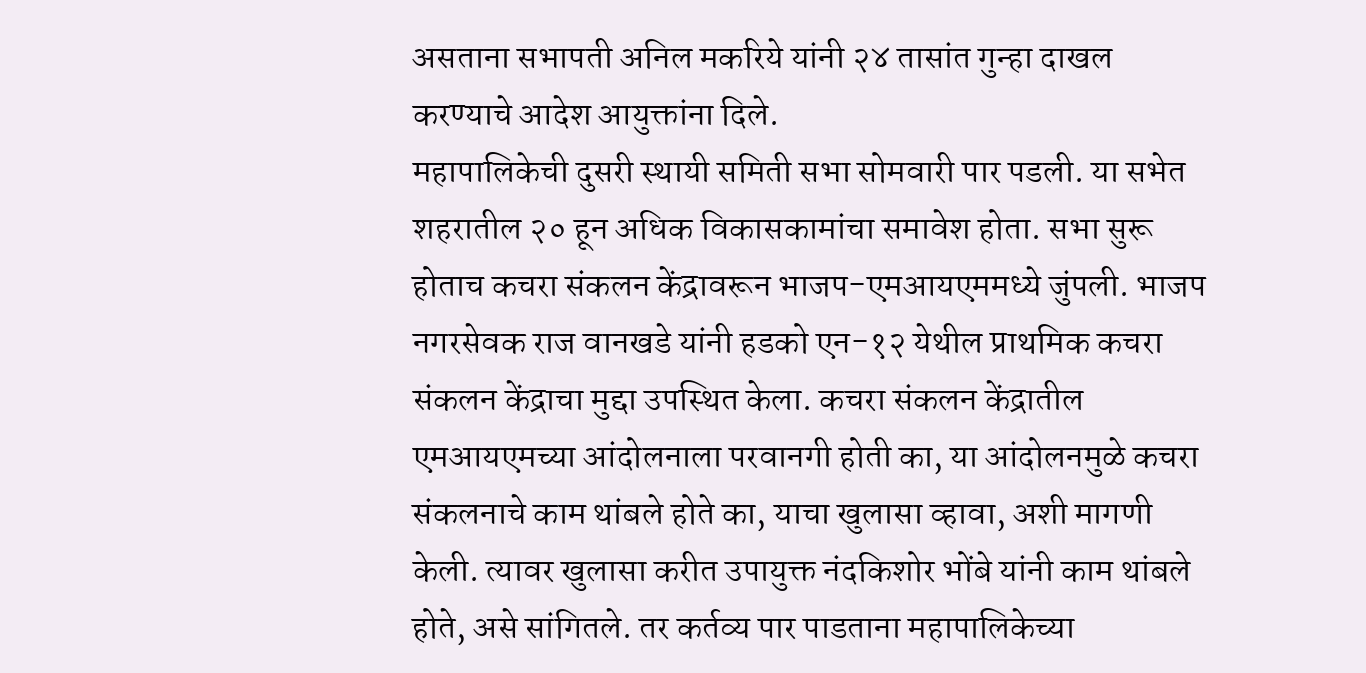असताना सभापती अनिल मकरिये यांनी २४ तासांत गुन्हा दाखल करण्याचे आदेश आयुक्तांना दिले.
महापालिकेची दुसरी स्थायी समिती सभा सोमवारी पार पडली. या सभेत शहरातील २० हून अधिक विकासकामांचा समावेश होता. सभा सुरू होताच कचरा संकलन केंद्रावरून भाजप-एमआयएममध्ये जुंपली. भाजप नगरसेवक राज वानखडे यांनी हडको एन-१२ येथील प्राथमिक कचरा संकलन केंद्राचा मुद्दा उपस्थित केला. कचरा संकलन केंद्रातील एमआयएमच्या आंदोलनाला परवानगी होती का, या आंदोलनमुळे कचरा संकलनाचे काम थांबले होते का, याचा खुलासा व्हावा, अशी मागणी केली. त्यावर खुलासा करीत उपायुक्त नंदकिशोर भोंबे यांनी काम थांबले होते, असे सांगितले. तर कर्तव्य पार पाडताना महापालिकेच्या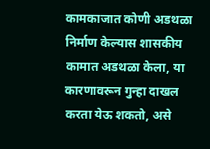कामकाजात कोणी अडथळा निर्माण केल्यास शासकीय कामात अडथळा केला, या कारणावरून गुन्हा दाखल करता येऊ शकतो, असे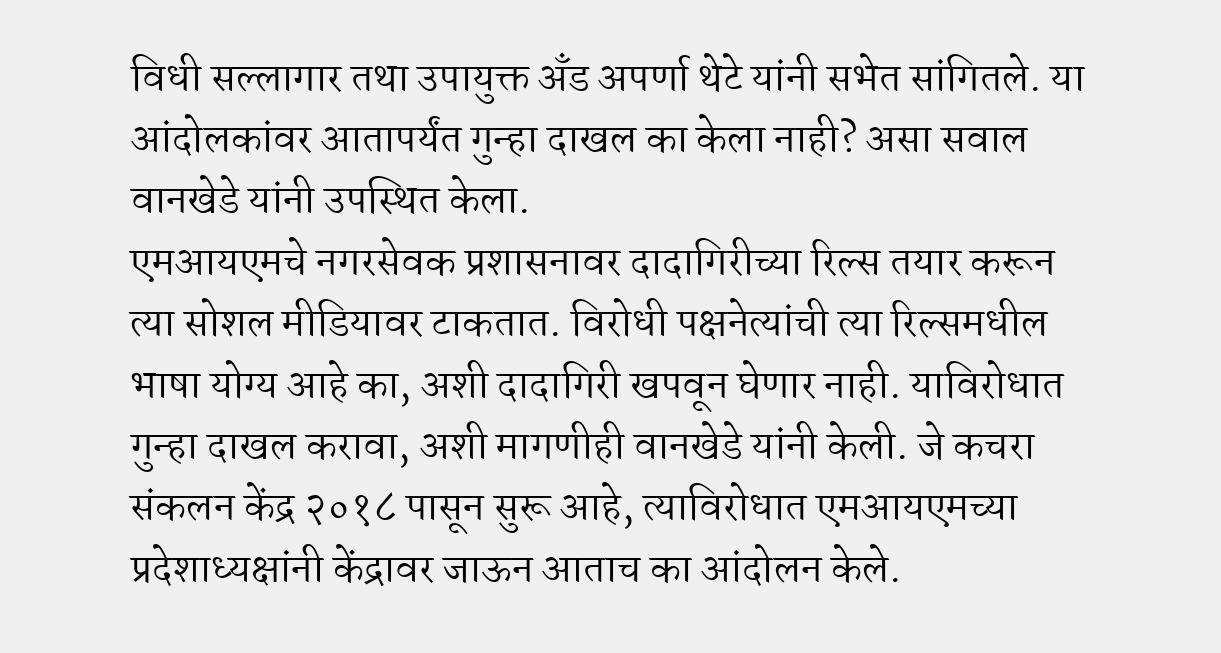विधी सल्लागार तथा उपायुक्त अँड अपर्णा थेटे यांनी सभेत सांगितले. या आंदोलकांवर आतापर्यंत गुन्हा दाखल का केला नाही? असा सवाल वानखेडे यांनी उपस्थित केला.
एमआयएमचे नगरसेवक प्रशासनावर दादागिरीच्या रिल्स तयार करून त्या सोशल मीडियावर टाकतात. विरोधी पक्षनेत्यांची त्या रिल्समधील भाषा योग्य आहे का, अशी दादागिरी खपवून घेणार नाही. याविरोधात गुन्हा दाखल करावा, अशी मागणीही वानखेडे यांनी केली. जे कचरा संकलन केंद्र २०१८ पासून सुरू आहे, त्याविरोधात एमआयएमच्या प्रदेशाध्यक्षांनी केंद्रावर जाऊन आताच का आंदोलन केले.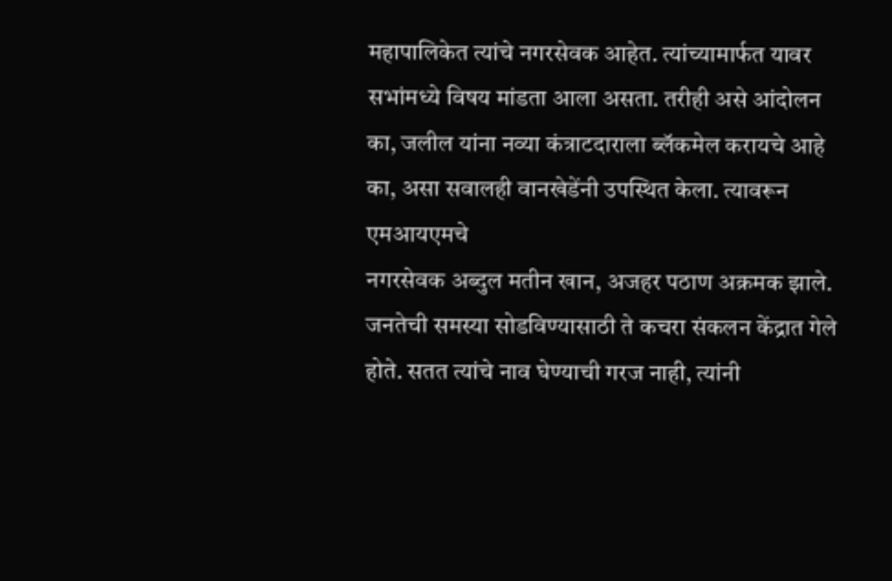महापालिकेत त्यांचे नगरसेवक आहेत. त्यांच्यामार्फत यावर सभांमध्ये विषय मांडता आला असता. तरीही असे आंदोलन का, जलील यांना नव्या कंत्राटदाराला ब्लॅकमेल करायचे आहे का, असा सवालही वानखेडेंनी उपस्थित केला. त्यावरून एमआयएमचे
नगरसेवक अब्दुल मतीन खान, अजहर पठाण अक्रमक झाले. जनतेची समस्या सोडविण्यासाठी ते कचरा संकलन केंद्रात गेले होते. सतत त्यांचे नाव घेण्याची गरज नाही, त्यांनी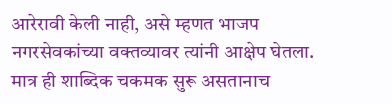आरेरावी केली नाही, असे म्हणत भाजप नगरसेवकांच्या वक्तव्यावर त्यांनी आक्षेप घेतला. मात्र ही शाब्दिक चकमक सुरू असतानाच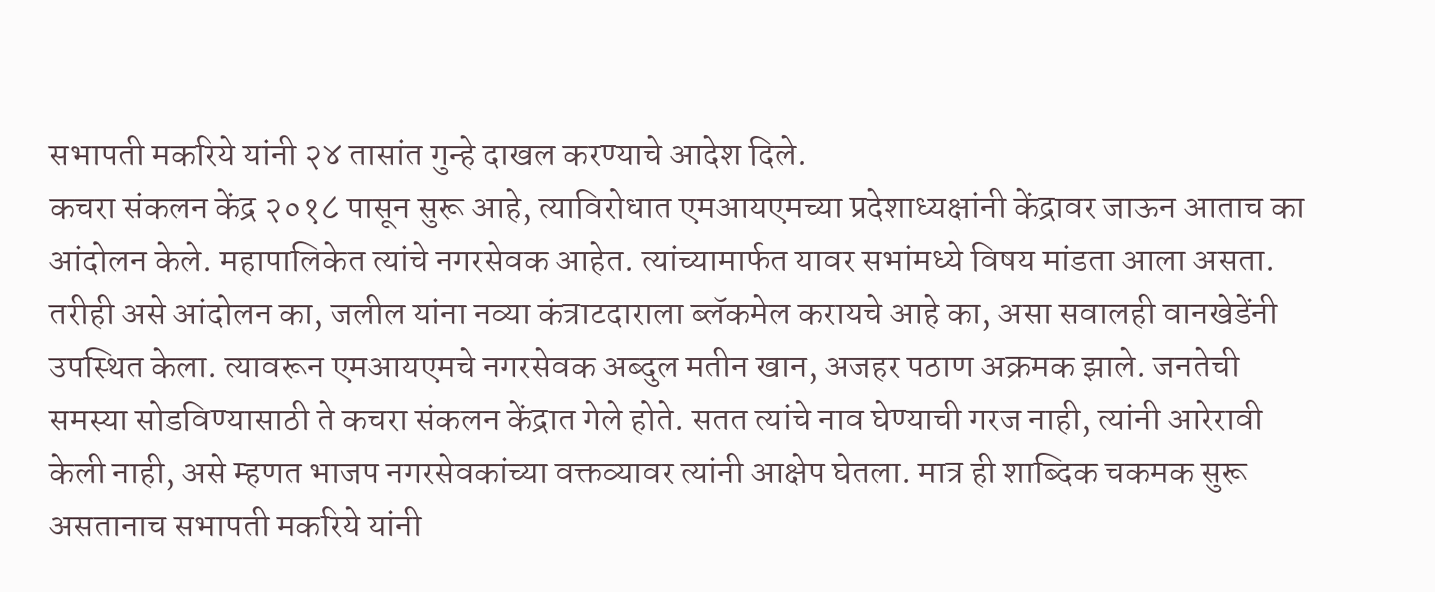सभापती मकरिये यांनी २४ तासांत गुन्हे दाखल करण्याचे आदेश दिले.
कचरा संकलन केंद्र २०१८ पासून सुरू आहे, त्याविरोधात एमआयएमच्या प्रदेशाध्यक्षांनी केंद्रावर जाऊन आताच का आंदोलन केले. महापालिकेत त्यांचे नगरसेवक आहेत. त्यांच्यामार्फत यावर सभांमध्ये विषय मांडता आला असता. तरीही असे आंदोलन का, जलील यांना नव्या कंत्राटदाराला ब्लॅकमेल करायचे आहे का, असा सवालही वानखेडेंनी उपस्थित केला. त्यावरून एमआयएमचे नगरसेवक अब्दुल मतीन खान, अजहर पठाण अक्रमक झाले. जनतेची समस्या सोडविण्यासाठी ते कचरा संकलन केंद्रात गेले होते. सतत त्यांचे नाव घेण्याची गरज नाही, त्यांनी आरेरावी केली नाही, असे म्हणत भाजप नगरसेवकांच्या वक्तव्यावर त्यांनी आक्षेप घेतला. मात्र ही शाब्दिक चकमक सुरू असतानाच सभापती मकरिये यांनी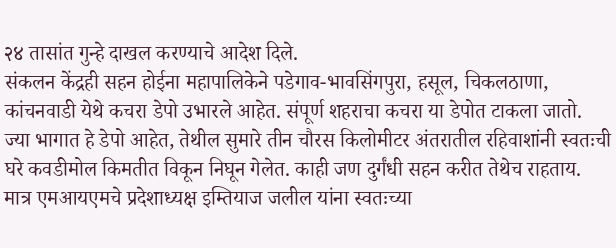२४ तासांत गुन्हे दाखल करण्याचे आदेश दिले.
संकलन केंद्रही सहन होईना महापालिकेने पडेगाव-भावसिंगपुरा, हसूल, चिकलठाणा, कांचनवाडी येथे कचरा डेपो उभारले आहेत. संपूर्ण शहराचा कचरा या डेपोत टाकला जातो. ज्या भागात हे डेपो आहेत, तेथील सुमारे तीन चौरस किलोमीटर अंतरातील रहिवाशांनी स्वतःची घरे कवडीमोल किमतीत विकून निघून गेलेत. काही जण दुर्गंधी सहन करीत तेथेच राहताय. मात्र एमआयएमचे प्रदेशाध्यक्ष इम्तियाज जलील यांना स्वतःच्या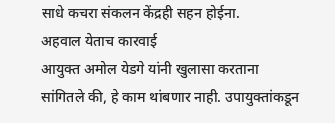साधे कचरा संकलन केंद्रही सहन होईना.
अहवाल येताच कारवाई
आयुक्त अमोल येडगे यांनी खुलासा करताना सांगितले की, हे काम थांबणार नाही. उपायुक्तांकडून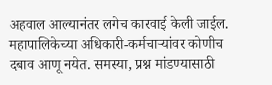अहवाल आल्यानंतर लगेच कारवाई केली जाईल. महापालिकेच्या अधिकारी-कर्मचाऱ्यांवर कोणीच दबाव आणू नयेत. समस्या, प्रश्न मांडण्यासाठी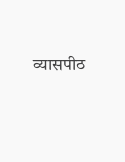व्यासपीठ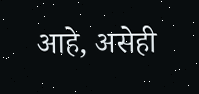आहे, असेही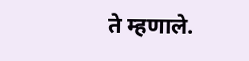ते म्हणाले.